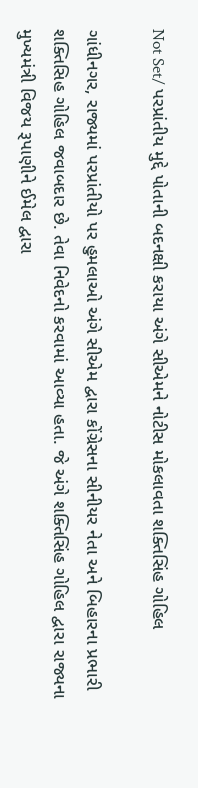Not Set/ પરપ્રાંતીય મુદ્દે પોતાની બદનક્ષી કરાયા અંગે સીએમને નોટીસ મોકલાવતા શક્તિસિંહ ગોહિલ

ગાંધીનગર, રાજ્યમાં પરપ્રાંતીયો પર હુમલાઓ અંગે સીએમ દ્વારા કોંગ્રેસના સીનીયર નેતા અને બિહારના પ્રભારી શક્તિસિહ ગોહિલ જવાબદાર છે. તેવા નિવેદનો કરવામાં આવ્યા હતા. જે અંગે શક્તિસિંહ ગોહિલ દ્વારા રાજ્યના મુખ્યમંત્રી વિજય રૂપાણીને ઈમેલ દ્વારા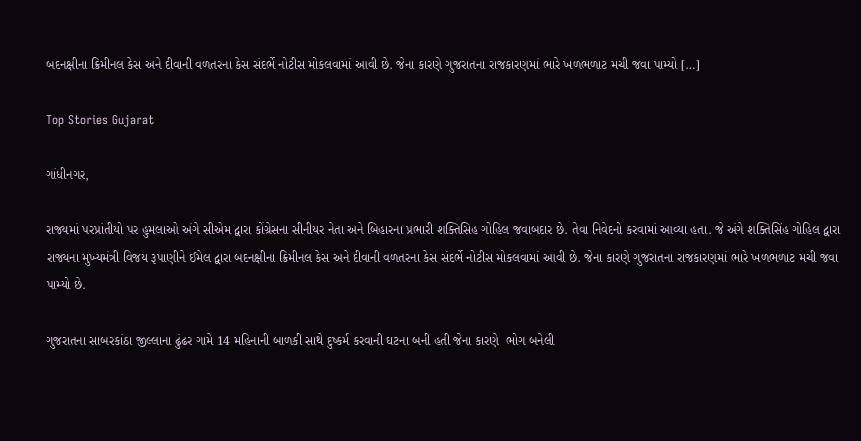બદનક્ષીના ક્રિમીનલ કેસ અને દીવાની વળતરના કેસ સંદર્ભે નોટીસ મોકલવામાં આવી છે. જેના કારણે ગુજરાતના રાજકારણમાં ભારે ખળભળાટ મચી જવા પામ્યો […]

Top Stories Gujarat

ગાંધીનગર,

રાજ્યમાં પરપ્રાંતીયો પર હુમલાઓ અંગે સીએમ દ્વારા કોંગ્રેસના સીનીયર નેતા અને બિહારના પ્રભારી શક્તિસિહ ગોહિલ જવાબદાર છે. તેવા નિવેદનો કરવામાં આવ્યા હતા. જે અંગે શક્તિસિંહ ગોહિલ દ્વારા રાજ્યના મુખ્યમંત્રી વિજય રૂપાણીને ઈમેલ દ્વારા બદનક્ષીના ક્રિમીનલ કેસ અને દીવાની વળતરના કેસ સંદર્ભે નોટીસ મોકલવામાં આવી છે. જેના કારણે ગુજરાતના રાજકારણમાં ભારે ખળભળાટ મચી જવા પામ્યો છે.

ગુજરાતના સાબરકાંઠા જીલ્લાના ઢુંઢર ગામે 14 મહિનાની બાળકી સાથે દુષ્કર્મ કરવાની ઘટના બની હતી જેના કારણે  ભોગ બનેલી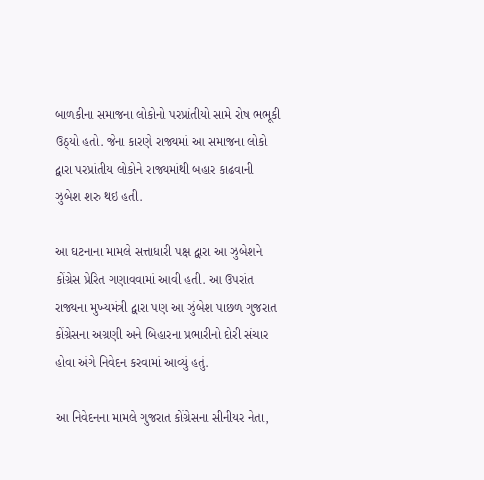બાળકીના સમાજના લોકોનો પરપ્રાંતીયો સામે રોષ ભભૂકી ઉઠ્યો હતો. જેના કારણે રાજ્યમાં આ સમાજના લોકો દ્વારા પરપ્રાંતીય લોકોને રાજ્યમાંથી બહાર કાઢવાની ઝુબેશ શરુ થઇ હતી.

આ ઘટનાના મામલે સત્તાધારી પક્ષ દ્વારા આ ઝુબેશને કોંગ્રેસ પ્રેરિત ગણાવવામાં આવી હતી. આ ઉપરાંત રાજ્યના મુખ્યમંત્રી દ્વારા પણ આ ઝુંબેશ પાછળ ગુજરાત કોંગ્રેસના અગ્રણી અને બિહારના પ્રભારીનો દોરી સંચાર હોવા અંગે નિવેદન કરવામાં આવ્યું હતું.

આ નિવેદનના મામલે ગુજરાત કોંગ્રેસના સીનીયર નેતા,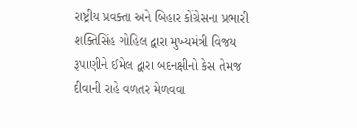રાષ્ટ્રીય પ્રવક્તા અને બિહાર કોંગ્રેસના પ્રભારી શક્તિસિંહ ગોહિલ દ્વારા મુખ્યમંત્રી વિજય રૂપાણીને ઈમેલ દ્વારા બદનક્ષીનો કેસ તેમજ દીવાની રાહે વળતર મેળવવા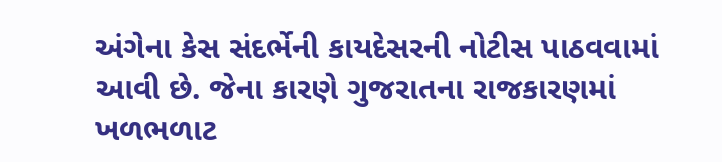અંગેના કેસ સંદર્ભેની કાયદેસરની નોટીસ પાઠવવામાં આવી છે. જેના કારણે ગુજરાતના રાજકારણમાં ખળભળાટ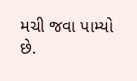મચી જવા પામ્યો છે.